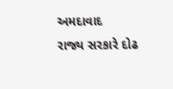અમદાવાદ
રાજ્ય સરકારે દોઢ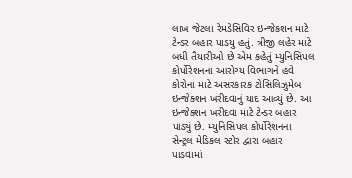લાખ જેટલા રેમડેસિવિર ઇન્જેકશન માટે ટેન્ડર બહાર પાડયુ હતું. ત્રીજી લહેર માટે બધી તૈયારીઓ છે એમ કહેતું મ્યુનિસિપલ કોર્પોરેશનના આરોગ્ય વિભાગને હવે કોરોના માટે અસરકારક ટોસિલિઝુમેબ ઇન્જેક્શન ખરીદવાનું યાદ આવ્યું છે. આ ઇન્જેક્શન ખરીદવા માટે ટેન્ડર બહાર પાડ્યું છે. મ્યુનિસિપલ કોર્પોરેશનના સેન્ટ્રલ મેડિકલ સ્ટોર દ્વારા બહાર પાડવામાં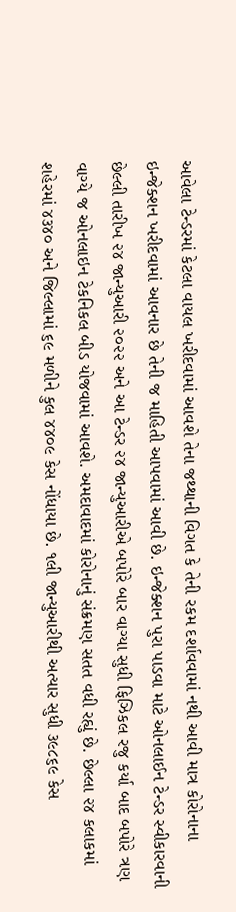આવેલા ટેન્ડરમાં કેટલા વાયલ ખરીદવામાં આવશે તેના જથ્થાની વિગત કે તેની રકમ દર્શાવવામાં નથી આવી માત્ર કોરોનાના ઇન્જેક્શન ખરીદવામાં આવનાર છે તેની જ માહિતી આપવામાં આવી છે. ઇન્જેક્શન પુરા પાડવા માટે ઓનલાઈન ટેન્ડર સ્વીકારવાની છેલ્લી તારીખ ૨૪ જાન્યુઆરી ૨૦૨૨ અને આ ટેન્ડર ૨૪ જાન્યુઆરીએ બપોરે બાર વાગ્યા સુધી ફિઝિકલ રજુ કર્યા બાદ બપોરે ત્રણ વાગ્યે જ ઓનલાઇન ટેકનિકલ બીડ યોજવામાં આવશે. અમદાવાદમાં કોરોનાનું સંક્રમણ સતત વધી રહ્યું છે. છેલ્લા ૨૪ કલાકમાં શહેરમાં ૪૩૪૦ અને જિલ્લામાં ૬૯ મળીને કુલ ૪૪૦૯ કેસ નોંધાયા છે. ૧લી જાન્યુઆરીથી અત્યાર સુધી ૩૯૮૬૯ કેસ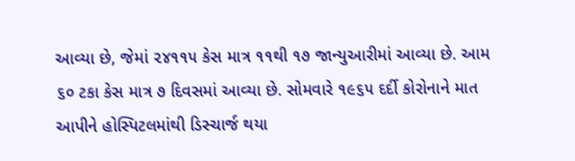આવ્યા છે, જેમાં ૨૪૧૧૫ કેસ માત્ર ૧૧થી ૧૭ જાન્યુઆરીમાં આવ્યા છે. આમ ૬૦ ટકા કેસ માત્ર ૭ દિવસમાં આવ્યા છે. સોમવારે ૧૯૬૫ દર્દી કોરોનાને માત આપીને હોસ્પિટલમાંથી ડિસ્ચાર્જ થયા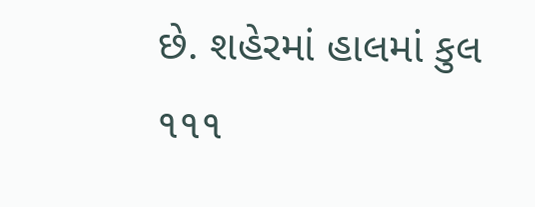છે. શહેરમાં હાલમાં કુલ ૧૧૧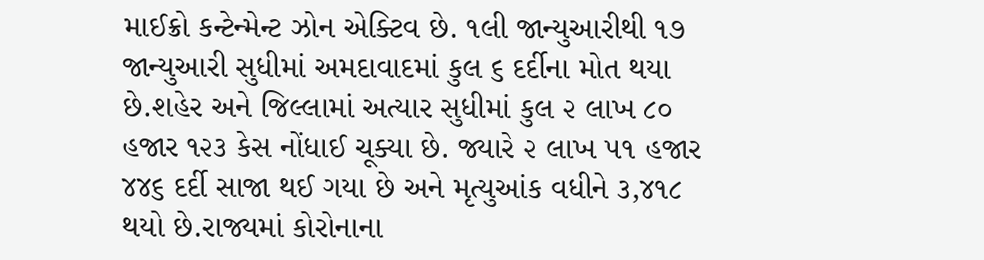માઈક્રો કન્ટેન્મેન્ટ ઝોન એક્ટિવ છે. ૧લી જાન્યુઆરીથી ૧૭ જાન્યુઆરી સુધીમાં અમદાવાદમાં કુલ ૬ દર્દીના મોત થયા છે.શહેર અને જિલ્લામાં અત્યાર સુધીમાં કુલ ૨ લાખ ૮૦ હજાર ૧૨૩ કેસ નોંધાઈ ચૂક્યા છે. જ્યારે ૨ લાખ ૫૧ હજાર ૪૪૬ દર્દી સાજા થઈ ગયા છે અને મૃત્યુઆંક વધીને ૩,૪૧૮ થયો છે.રાજ્યમાં કોરોનાના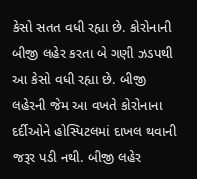કેસો સતત વધી રહ્યા છે. કોરોનાની બીજી લહેર કરતા બે ગણી ઝડપથી આ કેસો વધી રહ્યા છે. બીજી લહેરની જેમ આ વખતે કોરોનાના દર્દીઓને હોસ્પિટલમાં દાખલ થવાની જરૂર પડી નથી. બીજી લહેર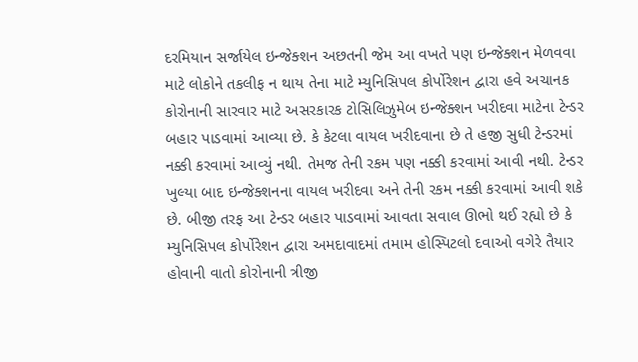દરમિયાન સર્જાયેલ ઇન્જેક્શન અછતની જેમ આ વખતે પણ ઇન્જેક્શન મેળવવા માટે લોકોને તકલીફ ન થાય તેના માટે મ્યુનિસિપલ કોર્પોરેશન દ્વારા હવે અચાનક કોરોનાની સારવાર માટે અસરકારક ટોસિલિઝુમેબ ઇન્જેક્શન ખરીદવા માટેના ટેન્ડર બહાર પાડવામાં આવ્યા છે. કે કેટલા વાયલ ખરીદવાના છે તે હજી સુધી ટેન્ડરમાં નક્કી કરવામાં આવ્યું નથી. તેમજ તેની રકમ પણ નક્કી કરવામાં આવી નથી. ટેન્ડર ખુલ્યા બાદ ઇન્જેક્શનના વાયલ ખરીદવા અને તેની રકમ નક્કી કરવામાં આવી શકે છે. બીજી તરફ આ ટેન્ડર બહાર પાડવામાં આવતા સવાલ ઊભો થઈ રહ્યો છે કે મ્યુનિસિપલ કોર્પોરેશન દ્વારા અમદાવાદમાં તમામ હોસ્પિટલો દવાઓ વગેરે તૈયાર હોવાની વાતો કોરોનાની ત્રીજી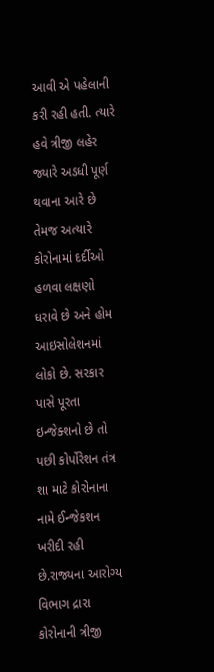આવી એ પહેલાની કરી રહી હતી. ત્યારે હવે ત્રીજી લહેર જ્યારે અડધી પૂર્ણ થવાના આરે છે તેમજ અત્યારે કોરોનામાં દર્દીઓ હળવા લક્ષણો ધરાવે છે અને હોમ આઇસોલેશનમાં લોકો છે. સરકાર પાસે પૂરતા ઇન્જેક્શનો છે તો પછી કોર્પોરેશન તંત્ર શા માટે કોરોનાના નામે ઈન્જેકશન ખરીદી રહી છે.રાજ્યના આરોગ્ય વિભાગ દ્રારા કોરોનાની ત્રીજી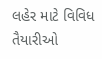લહેર માટે વિવિધ તૈયારીઓ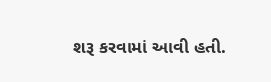શરૂ કરવામાં આવી હતી.